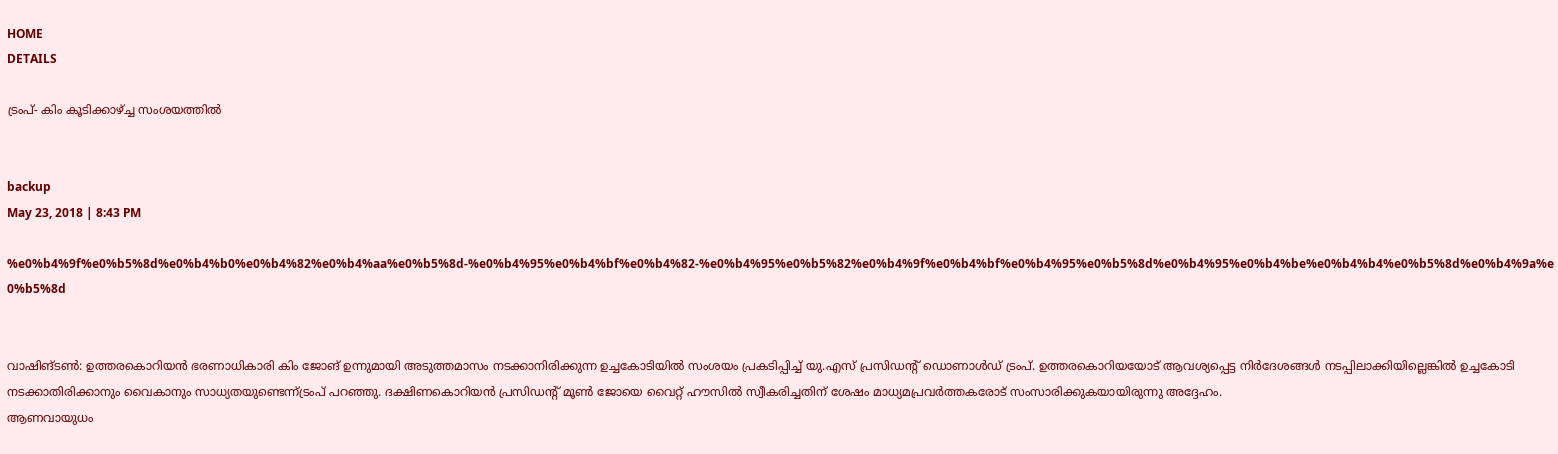HOME
DETAILS

ട്രംപ്- കിം കൂടിക്കാഴ്ച്ച സംശയത്തില്‍


backup
May 23, 2018 | 8:43 PM

%e0%b4%9f%e0%b5%8d%e0%b4%b0%e0%b4%82%e0%b4%aa%e0%b5%8d-%e0%b4%95%e0%b4%bf%e0%b4%82-%e0%b4%95%e0%b5%82%e0%b4%9f%e0%b4%bf%e0%b4%95%e0%b5%8d%e0%b4%95%e0%b4%be%e0%b4%b4%e0%b5%8d%e0%b4%9a%e0%b5%8d


വാഷിങ്ടണ്‍: ഉത്തരകൊറിയന്‍ ഭരണാധികാരി കിം ജോങ് ഉന്നുമായി അടുത്തമാസം നടക്കാനിരിക്കുന്ന ഉച്ചകോടിയില്‍ സംശയം പ്രകടിപ്പിച്ച് യു.എസ് പ്രസിഡന്റ് ഡൊണാള്‍ഡ് ട്രംപ്. ഉത്തരകൊറിയയോട് ആവശ്യപ്പെട്ട നിര്‍ദേശങ്ങള്‍ നടപ്പിലാക്കിയില്ലെങ്കില്‍ ഉച്ചകോടി നടക്കാതിരിക്കാനും വൈകാനും സാധ്യതയുണ്ടെന്ന്ട്രംപ് പറഞ്ഞു. ദക്ഷിണകൊറിയന്‍ പ്രസിഡന്റ് മൂണ്‍ ജോയെ വൈറ്റ് ഹൗസില്‍ സ്വീകരിച്ചതിന് ശേഷം മാധ്യമപ്രവര്‍ത്തകരോട് സംസാരിക്കുകയായിരുന്നു അദ്ദേഹം.
ആണവായുധം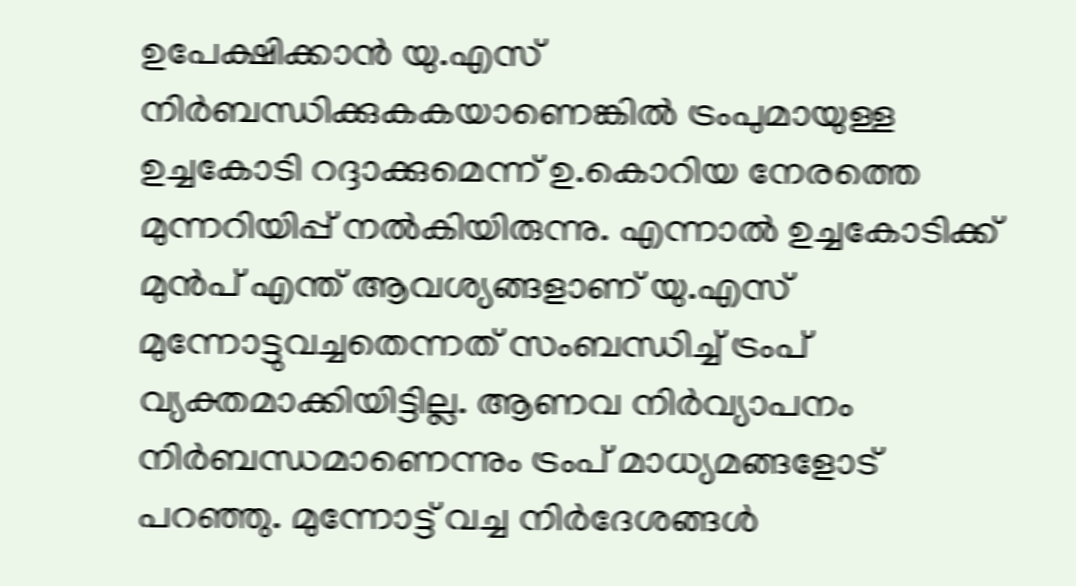ഉപേക്ഷിക്കാന്‍ യു.എസ് നിര്‍ബന്ധിക്കുകകയാണെങ്കില്‍ ട്രംപുമായുള്ള ഉച്ചകോടി റദ്ദാക്കുമെന്ന് ഉ.കൊറിയ നേരത്തെ മുന്നറിയിപ്പ് നല്‍കിയിരുന്നു. എന്നാല്‍ ഉച്ചകോടിക്ക് മുന്‍പ് എന്ത് ആവശ്യങ്ങളാണ് യു.എസ് മുന്നോട്ടുവച്ചതെന്നത് സംബന്ധിച്ച് ട്രംപ് വ്യക്തമാക്കിയിട്ടില്ല. ആണവ നിര്‍വ്യാപനം നിര്‍ബന്ധമാണെന്നും ട്രംപ് മാധ്യമങ്ങളോട് പറഞ്ഞു. മുന്നോട്ട് വച്ച നിര്‍ദേശങ്ങള്‍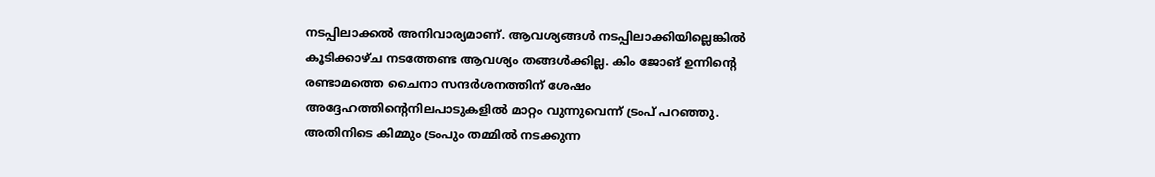നടപ്പിലാക്കല്‍ അനിവാര്യമാണ്. ആവശ്യങ്ങള്‍ നടപ്പിലാക്കിയില്ലെങ്കില്‍ കൂടിക്കാഴ്ച നടത്തേണ്ട ആവശ്യം തങ്ങള്‍ക്കില്ല. കിം ജോങ് ഉന്നിന്റെ രണ്ടാമത്തെ ചൈനാ സന്ദര്‍ശനത്തിന് ശേഷം അദ്ദേഹത്തിന്റെനിലപാടുകളില്‍ മാറ്റം വുന്നുവെന്ന് ട്രംപ് പറഞ്ഞു.
അതിനിടെ കിമ്മും ട്രംപും തമ്മില്‍ നടക്കുന്ന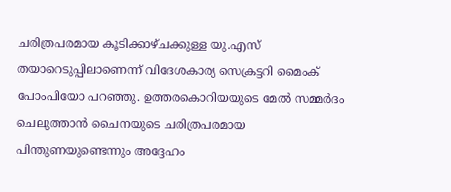ചരിത്രപരമായ കൂടിക്കാഴ്ചക്കുള്ള യു.എസ് തയാറെടുപ്പിലാണെന്ന് വിദേശകാര്യ സെക്രട്ടറി മൈംക് പോംപിയോ പറഞ്ഞു. ഉത്തരകൊറിയയുടെ മേല്‍ സമ്മര്‍ദം ചെലുത്താന്‍ ചൈനയുടെ ചരിത്രപരമായ പിന്തുണയുണ്ടെന്നും അദ്ദേഹം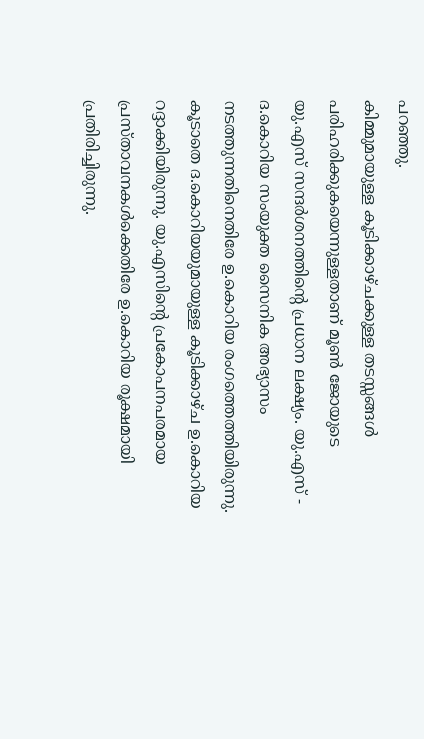പറഞ്ഞു.
കിമ്മുമായുള്ള കൂടിക്കാഴ്ചക്കുള്ള തടസ്സങ്ങള്‍ പരിഹരിക്കുകയെന്നുള്ളതാണ് മൂണ്‍ ജോയുടെ യു.എസ് സന്ദര്‍ശനത്തിന്റെ പ്രധാന ലക്ഷ്യം. യു.എസ് - ദ.കൊറിയ സംയുക്ത സൈനിക അഭ്യാസം നടത്തുന്നതിനെതിരേ ഉ.കൊറിയ രംഗത്തെത്തിയിരുന്നു. കൂടാതെ ദ.കൊറിയയുമായുള്ള കൂടിക്കാഴ്ച ഉ.കൊറിയ റദ്ദാക്കിയിരുന്നു. യു.എസിന്റെ പ്രകോപനപരമായ പ്രസ്താവനകള്‍ക്കെതിരേ ഉ.കൊറിയ രൂക്ഷമായി പ്രതിരിച്ചിരുന്നു.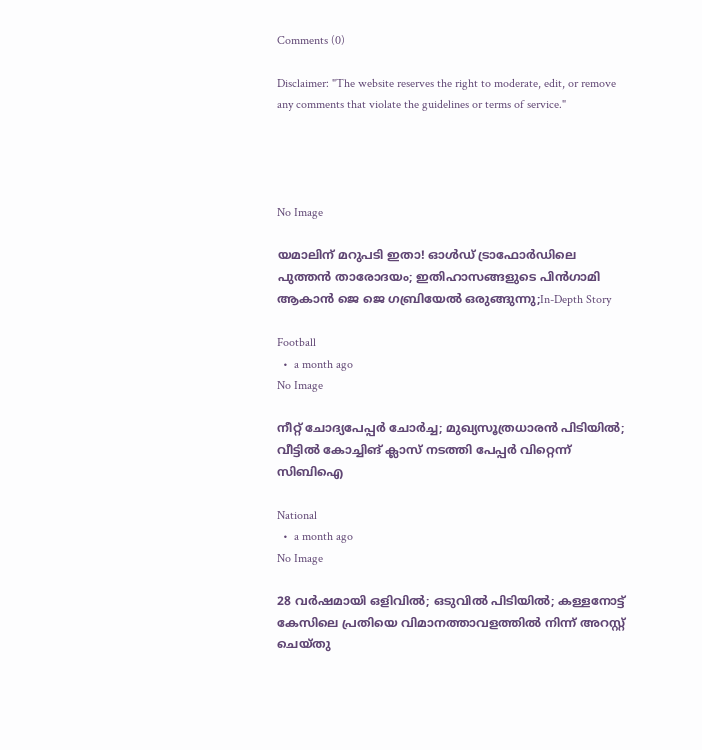Comments (0)

Disclaimer: "The website reserves the right to moderate, edit, or remove any comments that violate the guidelines or terms of service."




No Image

യമാലിന് മറുപടി ഇതാ! ഓൾഡ് ട്രാഫോർഡിലെ പുത്തൻ താരോദയം; ഇതിഹാസങ്ങളുടെ പിൻഗാമി ആകാൻ ജെ ജെ ഗബ്രിയേൽ ഒരുങ്ങുന്നു;In-Depth Story

Football
  •  a month ago
No Image

നീറ്റ് ചോദ്യപേപ്പര്‍ ചോര്‍ച്ച; മുഖ്യസൂത്രധാരന്‍ പിടിയില്‍; വീട്ടില്‍ കോച്ചിങ് ക്ലാസ് നടത്തി പേപ്പര്‍ വിറ്റെന്ന് സിബിഐ

National
  •  a month ago
No Image

28 വര്‍ഷമായി ഒളിവില്‍; ഒടുവില്‍ പിടിയില്‍; കള്ളനോട്ട് കേസിലെ പ്രതിയെ വിമാനത്താവളത്തില്‍ നിന്ന് അറസ്റ്റ് ചെയ്തു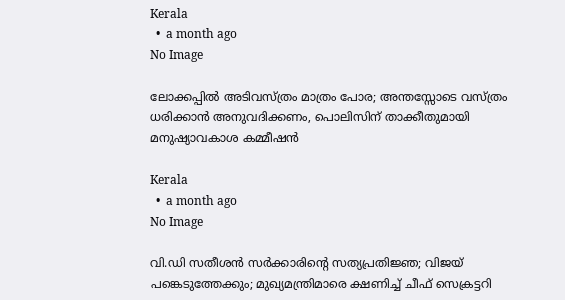Kerala
  •  a month ago
No Image

ലോക്കപ്പിൽ അടിവസ്ത്രം മാത്രം പോര; അന്തസ്സോടെ വസ്ത്രം ധരിക്കാൻ അനുവദിക്കണം, പൊലിസിന് താക്കീതുമായി മനുഷ്യാവകാശ കമ്മീഷൻ

Kerala
  •  a month ago
No Image

വി.ഡി സതീശന്‍ സര്‍ക്കാരിന്റെ സത്യപ്രതിജ്ഞ; വിജയ് പങ്കെടുത്തേക്കും; മുഖ്യമന്ത്രിമാരെ ക്ഷണിച്ച് ചീഫ് സെക്രട്ടറി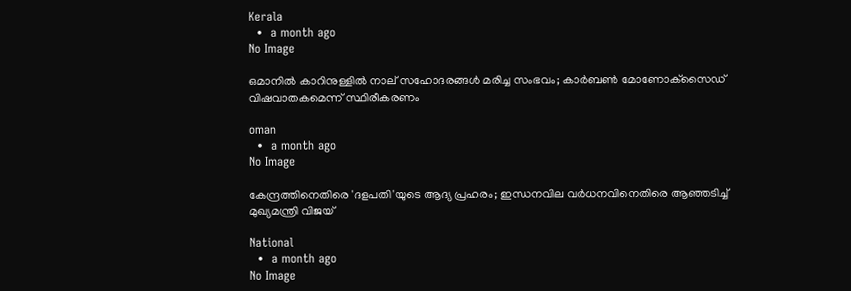Kerala
  •  a month ago
No Image

ഒമാനില്‍ കാറിനുള്ളില്‍ നാല് സഹോദരങ്ങള്‍ മരിച്ച സംഭവം; കാര്‍ബണ്‍ മോണോക്‌സൈഡ് വിഷവാതകമെന്ന് സ്ഥിരീകരണം

oman
  •  a month ago
No Image

കേന്ദ്രത്തിനെതിരെ 'ദളപതി'യുടെ ആദ്യ പ്രഹരം; ഇന്ധനവില വർധനവിനെതിരെ ആഞ്ഞടിച്ച് മുഖ്യമന്ത്രി വിജയ്

National
  •  a month ago
No Image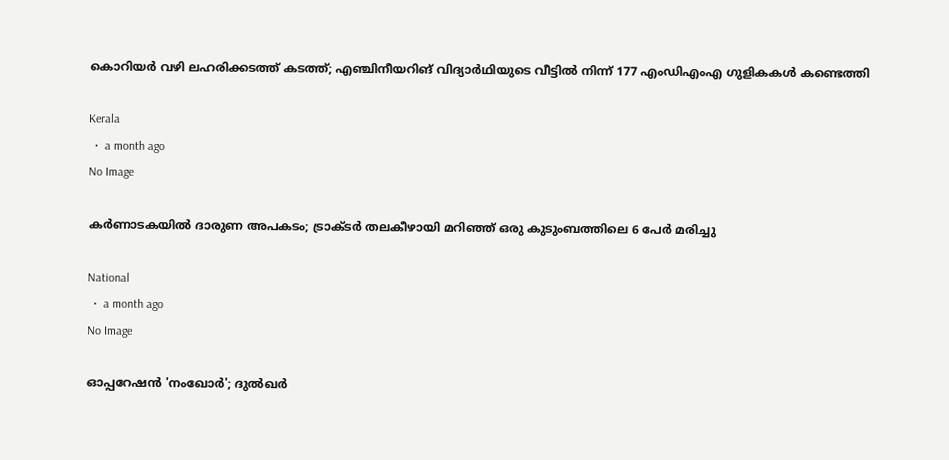കൊറിയര്‍ വഴി ലഹരിക്കടത്ത് കടത്ത്; എഞ്ചിനീയറിങ് വിദ്യാര്‍ഥിയുടെ വീട്ടില്‍ നിന്ന് 177 എംഡിഎംഎ ഗുളികകള്‍ കണ്ടെത്തി

Kerala
  •  a month ago
No Image

കർണാടകയിൽ ദാരുണ അപകടം; ട്രാക്ടർ തലകീഴായി മറിഞ്ഞ് ഒരു കുടുംബത്തിലെ 6 പേർ മരിച്ചു

National
  •  a month ago
No Image

ഓപ്പറേഷന്‍ 'നംഖോര്‍'; ദുല്‍ഖര്‍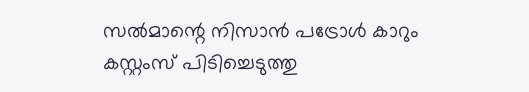സല്‍മാന്റെ നിസാന്‍ പട്രോള്‍ കാറും കസ്റ്റംസ് പിടിച്ചെടുത്തു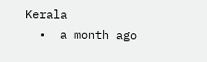Kerala
  •  a month ago